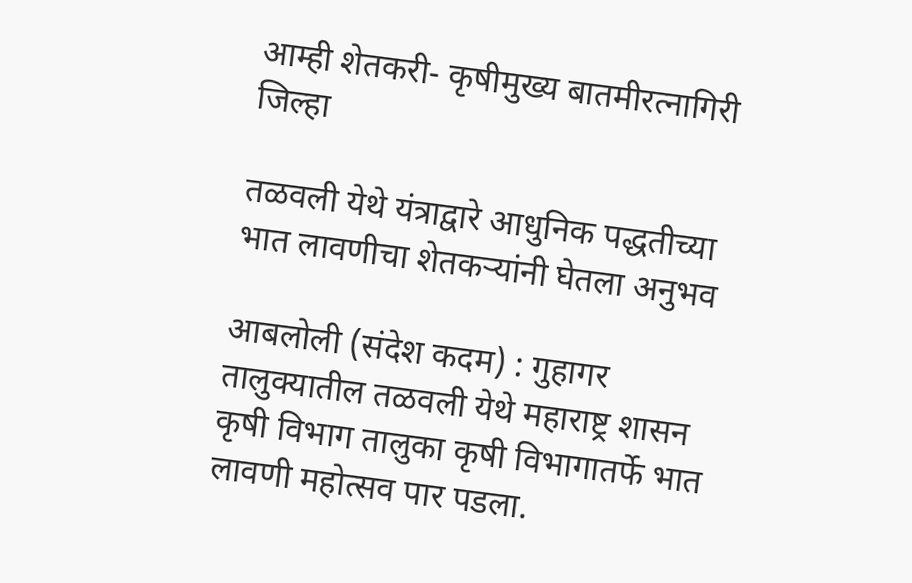आम्ही शेतकरी- कृषीमुख्य बातमीरत्नागिरी जिल्हा

तळवली येथे यंत्राद्वारे आधुनिक पद्धतीच्या भात लावणीचा शेतकऱ्यांनी घेतला अनुभव

आबलोली (संदेश कदम) : गुहागर तालुक्यातील तळवली येथे महाराष्ट्र शासन कृषी विभाग तालुका कृषी विभागातर्फे भात लावणी महोत्सव पार पडला.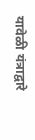यावेळी यंत्राद्वारे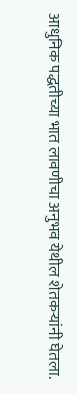आधुनिक पद्धतीच्या भात लावणीचा अनुभव येथील शेतकऱ्यांनी घेतला.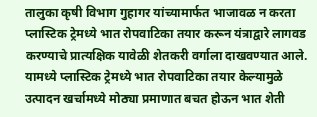तालुका कृषी विभाग गुहागर यांच्यामार्फत भाजावळ न करता प्लास्टिक ट्रेमध्ये भात रोपवाटिका तयार करून यंत्राद्वारे लागवड करण्याचे प्रात्यक्षिक यावेळी शेतकरी वर्गाला दाखवण्यात आले. यामध्ये प्लास्टिक ट्रेमध्ये भात रोपवाटिका तयार केल्यामुळे उत्पादन खर्चामध्ये मोठ्या प्रमाणात बचत होऊन भात शेती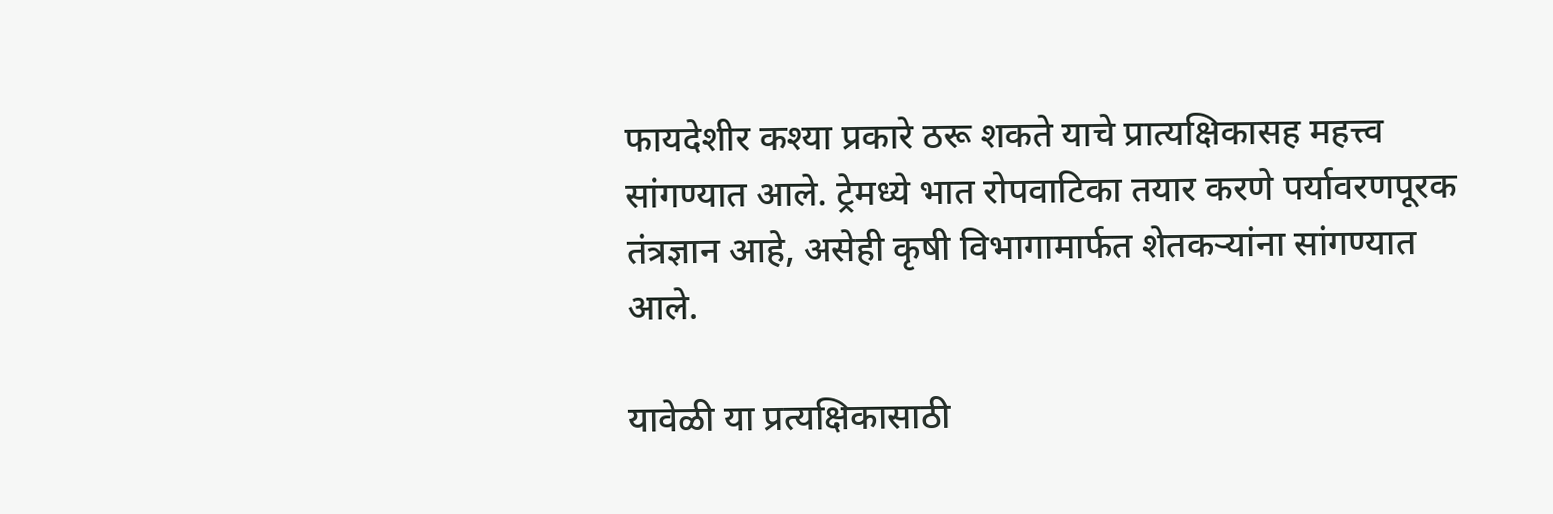फायदेशीर कश्या प्रकारे ठरू शकते याचे प्रात्यक्षिकासह महत्त्व सांगण्यात आले. ट्रेमध्ये भात रोपवाटिका तयार करणे पर्यावरणपूरक तंत्रज्ञान आहे, असेही कृषी विभागामार्फत शेतकऱ्यांना सांगण्यात आले.

यावेळी या प्रत्यक्षिकासाठी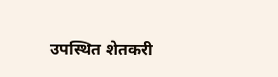उपस्थित शेतकरी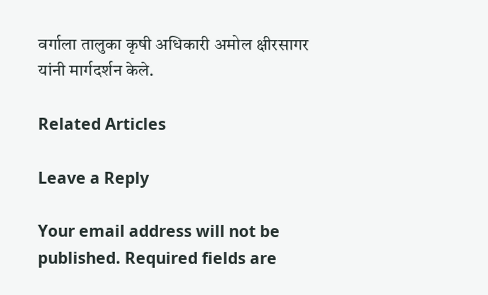वर्गाला तालुका कृषी अधिकारी अमोल क्षीरसागर यांनी मार्गदर्शन केले.

Related Articles

Leave a Reply

Your email address will not be published. Required fields are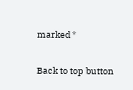marked *

Back to top button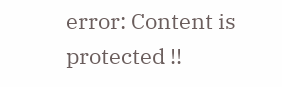error: Content is protected !!